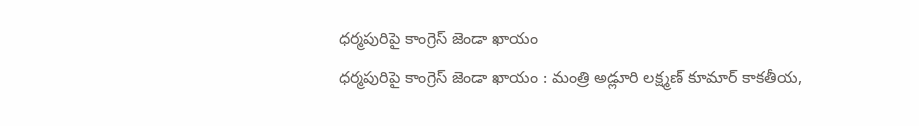ధర్మపురిపై కాంగ్రెస్ జెండా ఖాయం
ధర్మపురిపై కాంగ్రెస్ జెండా ఖాయం : మంత్రి అడ్లూరి లక్ష్మణ్ కూమార్ కాకతీయ,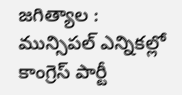జగిత్యాల : మున్సిపల్ ఎన్నికల్లో కాంగ్రెస్ పార్టీ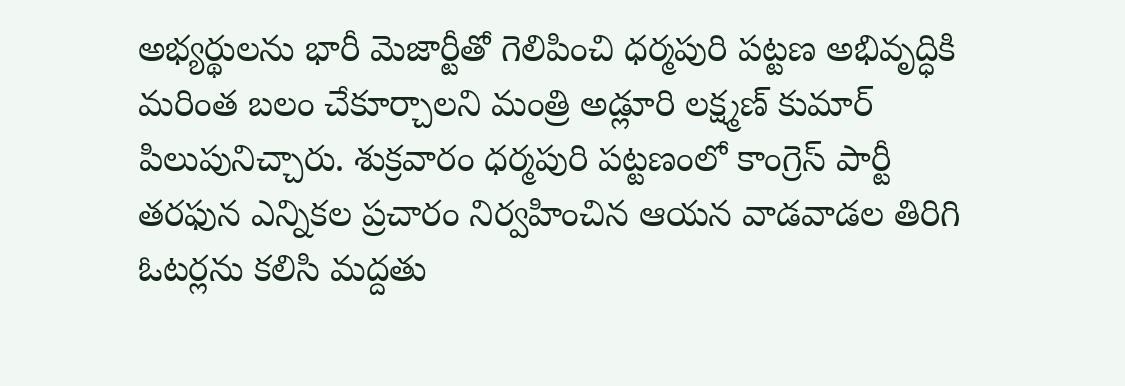అభ్యర్థులను భారీ మెజార్టీతో గెలిపించి ధర్మపురి పట్టణ అభివృద్ధికి మరింత బలం చేకూర్చాలని మంత్రి అడ్లూరి లక్ష్మణ్ కుమార్ పిలుపునిచ్చారు. శుక్రవారం ధర్మపురి పట్టణంలో కాంగ్రెస్ పార్టీ తరఫున ఎన్నికల ప్రచారం నిర్వహించిన ఆయన వాడవాడల తిరిగి ఓటర్లను కలిసి మద్దతు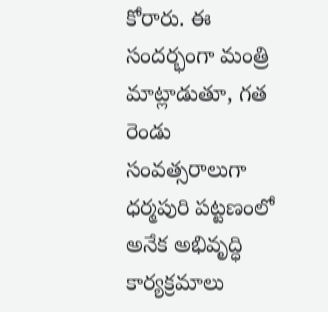కోరారు. ఈ సందర్భంగా మంత్రి మాట్లాడుతూ, గత రెండు సంవత్సరాలుగా ధర్మపురి పట్టణంలో అనేక అభివృద్ధి కార్యక్రమాలు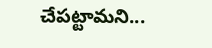చేపట్టామని...